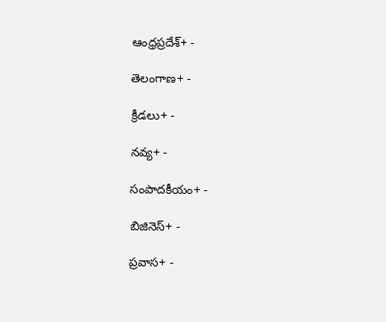ఆంధ్రప్రదేశ్+ -

తెలంగాణ+ -

క్రీడలు+ -

నవ్య+ -

సంపాదకీయం+ -

బిజినెస్+ -

ప్రవాస+ -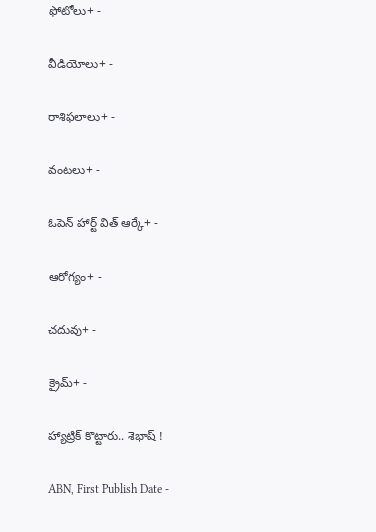ఫోటోలు+ -

వీడియోలు+ -

రాశిఫలాలు+ -

వంటలు+ -

ఓపెన్ హార్ట్ విత్ ఆర్కే+ -

ఆరోగ్యం+ -

చదువు+ -

క్రైమ్+ -

హ్యాట్రిక్‌ కొట్టారు.. శెభాష్‌ !

ABN, First Publish Date -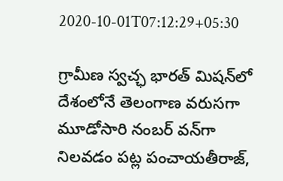2020-10-01T07:12:29+05:30

గ్రామీణ స్వచ్ఛ భారత్‌ మిషన్‌లో దేశంలోనే తెలంగాణ వరుసగా మూడోసారి నంబర్‌ వన్‌గా నిలవడం పట్ల పంచాయతీరాజ్‌,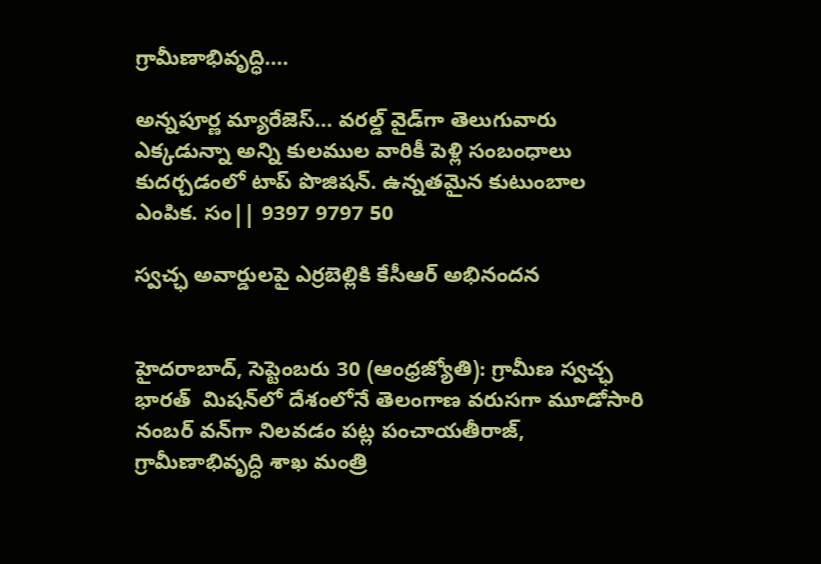గ్రామీణాభివృద్ధి....

అన్నపూర్ణ మ్యారేజెస్... వరల్డ్ వైడ్‌గా తెలుగువారు ఎక్కడున్నా అన్ని కులముల వారికీ పెళ్లి సంబంధాలు కుదర్చడంలో టాప్ పొజిషన్. ఉన్నతమైన కుటుంబాల ఎంపిక. సం|| 9397 9797 50

స్వచ్ఛ అవార్డులపై ఎర్రబెల్లికి కేసీఆర్‌ అభినందన


హైదరాబాద్‌, సెప్టెంబరు 30 (ఆంధ్రజ్యోతి): గ్రామీణ స్వచ్ఛ భారత్‌  మిషన్‌లో దేశంలోనే తెలంగాణ వరుసగా మూడోసారి నంబర్‌ వన్‌గా నిలవడం పట్ల పంచాయతీరాజ్‌, గ్రామీణాభివృద్ధి శాఖ మంత్రి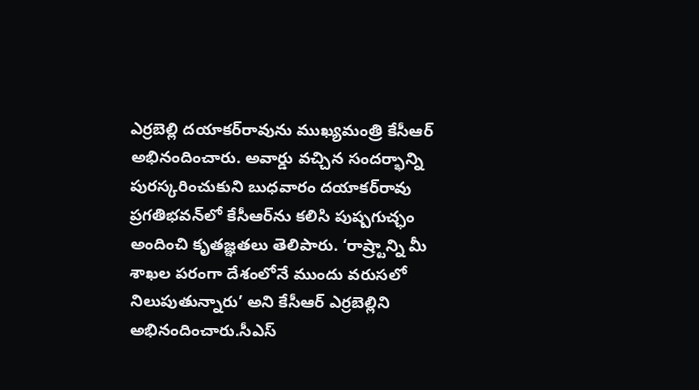ఎర్రబెల్లి దయాకర్‌రావును ముఖ్యమంత్రి కేసీఆర్‌ అభినందించారు. అవార్డు వచ్చిన సందర్భాన్ని పురస్కరించుకుని బుధవారం దయాకర్‌రావు ప్రగతిభవన్‌లో కేసీఆర్‌ను కలిసి పుష్పగుచ్ఛం అందించి కృతజ్ఞతలు తెలిపారు. ‘రాష్ర్టాన్ని మీ శాఖల పరంగా దేశంలోనే ముందు వరుసలో నిలుపుతున్నారు’ అని కేసీఆర్‌ ఎర్రబెల్లిని అభినందించారు.సీఎస్‌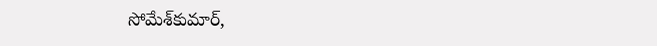సోమేశ్‌కుమార్‌,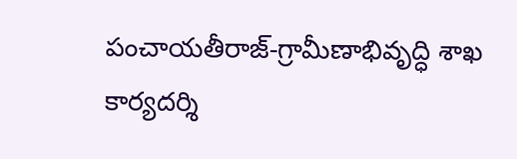పంచాయతీరాజ్‌-గ్రామీణాభివృద్ధి శాఖ కార్యదర్శి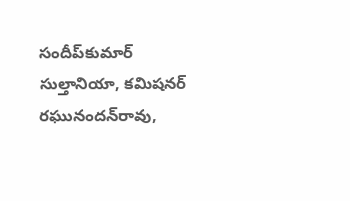సందీప్‌కుమార్‌ సుల్తానియా, కమిషనర్‌ రఘునందన్‌రావు,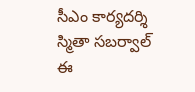సీఎం కార్యదర్శి స్మితా సబర్వాల్‌ ఈ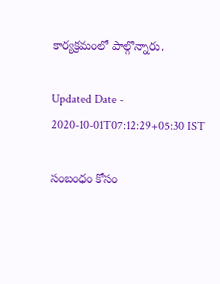కార్యక్రమంలో పాల్గొన్నారు.

Updated Date - 2020-10-01T07:12:29+05:30 IST

సంబంధం కోసం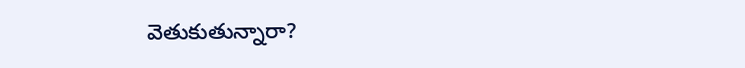వెతుకుతున్నారా?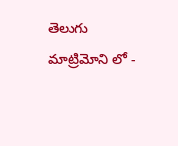తెలుగు మాట్రిమోని లో -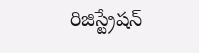రిజిస్ట్రేషన్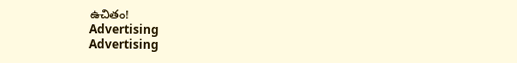ఉచితం!
Advertising
Advertising